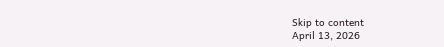Skip to content
April 13, 2026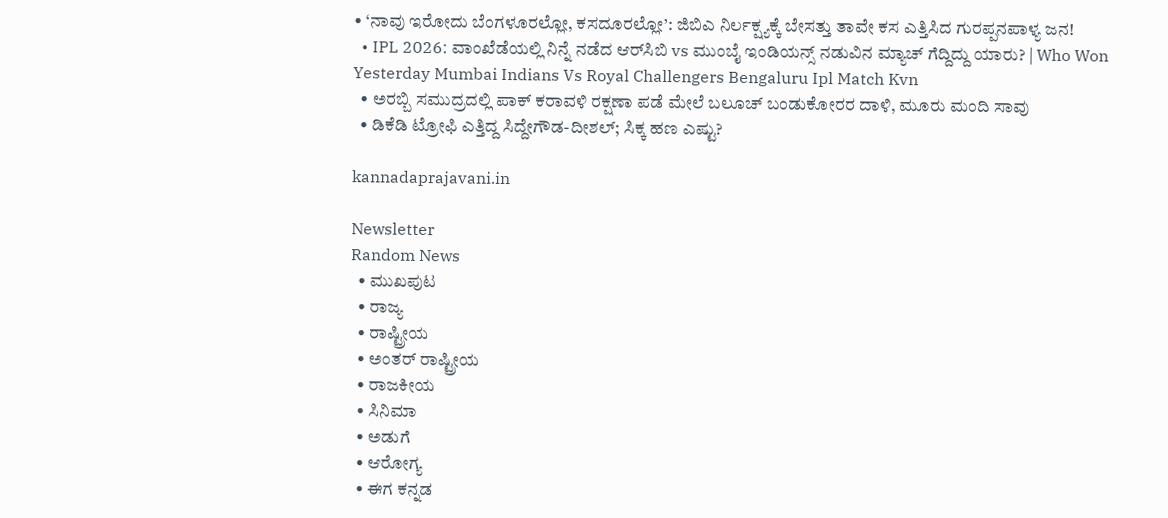• ‘ನಾವು ಇರೋದು ಬೆಂಗಳೂರಲ್ಲೋ, ಕಸದೂರಲ್ಲೋ’: ಜಿಬಿಎ ನಿರ್ಲಕ್ಷ್ಯಕ್ಕೆ ಬೇಸತ್ತು ತಾವೇ ಕಸ ಎತ್ತಿಸಿದ ಗುರಪ್ಪನಪಾಳ್ಯ ಜನ!
  • IPL 2026: ವಾಂಖೆಡೆಯಲ್ಲಿ ನಿನ್ನೆ ನಡೆದ ಆರ್‌ಸಿಬಿ vs ಮುಂಬೈ ಇಂಡಿಯನ್ಸ್ ನಡುವಿನ ಮ್ಯಾಚ್ ಗೆದ್ದಿದ್ದು ಯಾರು? | Who Won Yesterday Mumbai Indians Vs Royal Challengers Bengaluru Ipl Match Kvn
  • ಅರಬ್ಬಿ ಸಮುದ್ರದಲ್ಲಿ ಪಾಕ್ ಕರಾವಳಿ ರಕ್ಷಣಾ ಪಡೆ ಮೇಲೆ ಬಲೂಚ್ ಬಂಡುಕೋರರ ದಾಳಿ, ಮೂರು ಮಂದಿ ಸಾವು
  • ಡಿಕೆಡಿ ಟ್ರೋಫಿ ಎತ್ತಿದ್ದ ಸಿದ್ದೇಗೌಡ-ದೀಶಲ್; ಸಿಕ್ಕ ಹಣ ಎಷ್ಟು?

kannadaprajavani.in

Newsletter
Random News
  • ಮುಖಪುಟ
  • ರಾಜ್ಯ
  • ರಾಷ್ಟ್ರೀಯ
  • ಅಂತರ್ ರಾಷ್ಟ್ರೀಯ
  • ರಾಜಕೀಯ
  • ಸಿನಿಮಾ
  • ಅಡುಗೆ
  • ಆರೋಗ್ಯ
  • ಈಗ ಕನ್ನಡ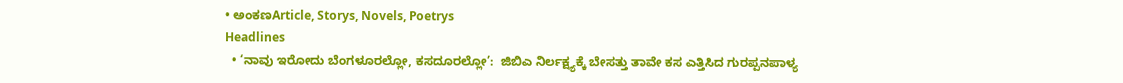• ಅಂಕಣArticle, Storys, Novels, Poetrys
Headlines
  • ‘ನಾವು ಇರೋದು ಬೆಂಗಳೂರಲ್ಲೋ, ಕಸದೂರಲ್ಲೋ’:  ಜಿಬಿಎ ನಿರ್ಲಕ್ಷ್ಯಕ್ಕೆ ಬೇಸತ್ತು ತಾವೇ ಕಸ ಎತ್ತಿಸಿದ ಗುರಪ್ಪನಪಾಳ್ಯ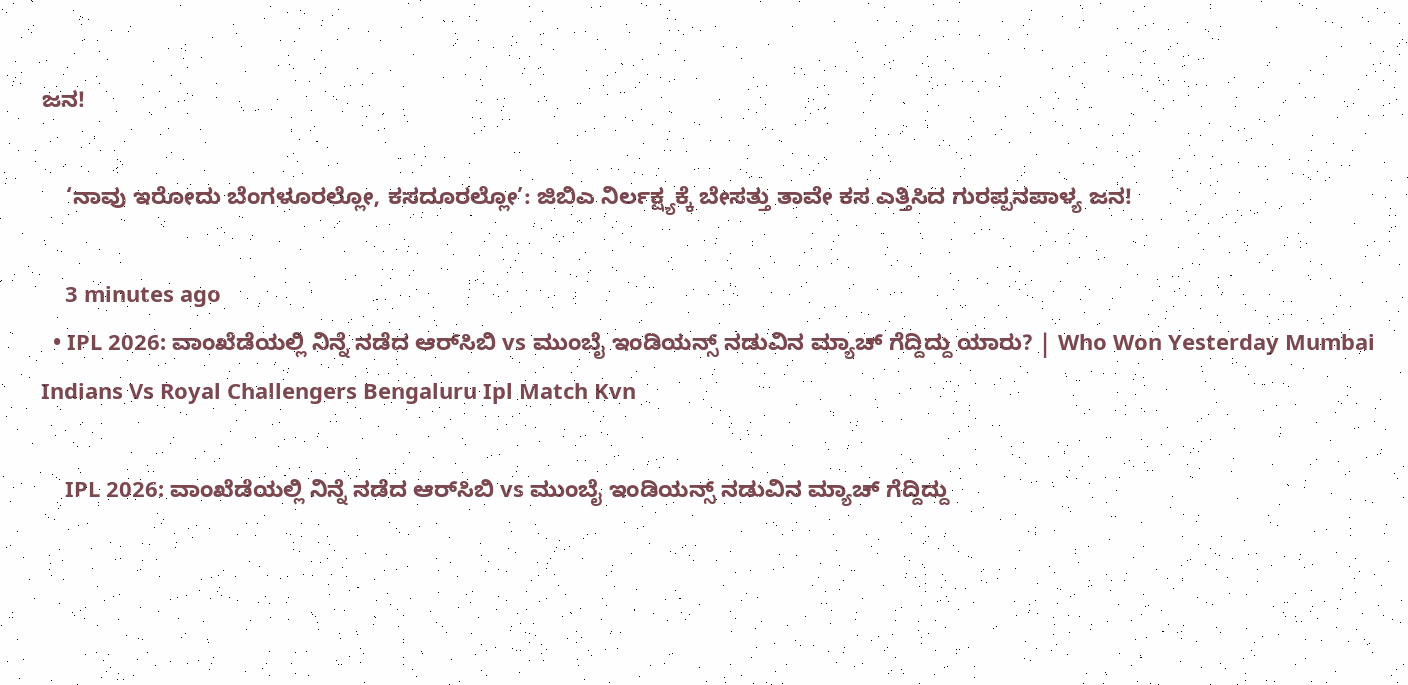ಜನ!

    ‘ನಾವು ಇರೋದು ಬೆಂಗಳೂರಲ್ಲೋ, ಕಸದೂರಲ್ಲೋ’: ಜಿಬಿಎ ನಿರ್ಲಕ್ಷ್ಯಕ್ಕೆ ಬೇಸತ್ತು ತಾವೇ ಕಸ ಎತ್ತಿಸಿದ ಗುರಪ್ಪನಪಾಳ್ಯ ಜನ!

    3 minutes ago
  • IPL 2026: ವಾಂಖೆಡೆಯಲ್ಲಿ ನಿನ್ನೆ ನಡೆದ ಆರ್‌ಸಿಬಿ vs ಮುಂಬೈ ಇಂಡಿಯನ್ಸ್ ನಡುವಿನ ಮ್ಯಾಚ್ ಗೆದ್ದಿದ್ದು ಯಾರು? | Who Won Yesterday Mumbai Indians Vs Royal Challengers Bengaluru Ipl Match Kvn

    IPL 2026: ವಾಂಖೆಡೆಯಲ್ಲಿ ನಿನ್ನೆ ನಡೆದ ಆರ್‌ಸಿಬಿ vs ಮುಂಬೈ ಇಂಡಿಯನ್ಸ್ ನಡುವಿನ ಮ್ಯಾಚ್ ಗೆದ್ದಿದ್ದು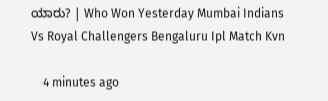ಯಾರು? | Who Won Yesterday Mumbai Indians Vs Royal Challengers Bengaluru Ipl Match Kvn

    4 minutes ago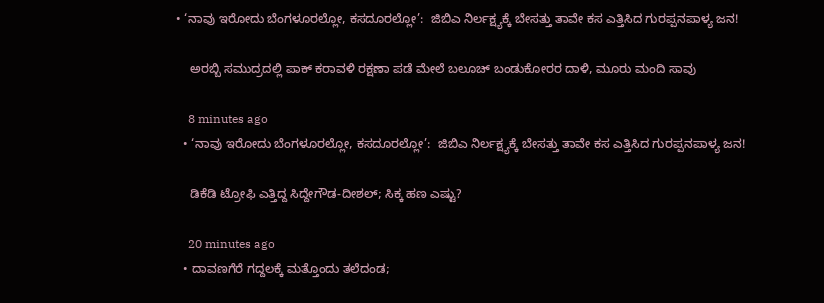• ‘ನಾವು ಇರೋದು ಬೆಂಗಳೂರಲ್ಲೋ, ಕಸದೂರಲ್ಲೋ’:  ಜಿಬಿಎ ನಿರ್ಲಕ್ಷ್ಯಕ್ಕೆ ಬೇಸತ್ತು ತಾವೇ ಕಸ ಎತ್ತಿಸಿದ ಗುರಪ್ಪನಪಾಳ್ಯ ಜನ!

    ಅರಬ್ಬಿ ಸಮುದ್ರದಲ್ಲಿ ಪಾಕ್ ಕರಾವಳಿ ರಕ್ಷಣಾ ಪಡೆ ಮೇಲೆ ಬಲೂಚ್ ಬಂಡುಕೋರರ ದಾಳಿ, ಮೂರು ಮಂದಿ ಸಾವು

    8 minutes ago
  • ‘ನಾವು ಇರೋದು ಬೆಂಗಳೂರಲ್ಲೋ, ಕಸದೂರಲ್ಲೋ’:  ಜಿಬಿಎ ನಿರ್ಲಕ್ಷ್ಯಕ್ಕೆ ಬೇಸತ್ತು ತಾವೇ ಕಸ ಎತ್ತಿಸಿದ ಗುರಪ್ಪನಪಾಳ್ಯ ಜನ!

    ಡಿಕೆಡಿ ಟ್ರೋಫಿ ಎತ್ತಿದ್ದ ಸಿದ್ದೇಗೌಡ-ದೀಶಲ್; ಸಿಕ್ಕ ಹಣ ಎಷ್ಟು?

    20 minutes ago
  • ದಾವಣಗೆರೆ ಗದ್ದಲಕ್ಕೆ ಮತ್ತೊಂದು ತಲೆದಂಡ;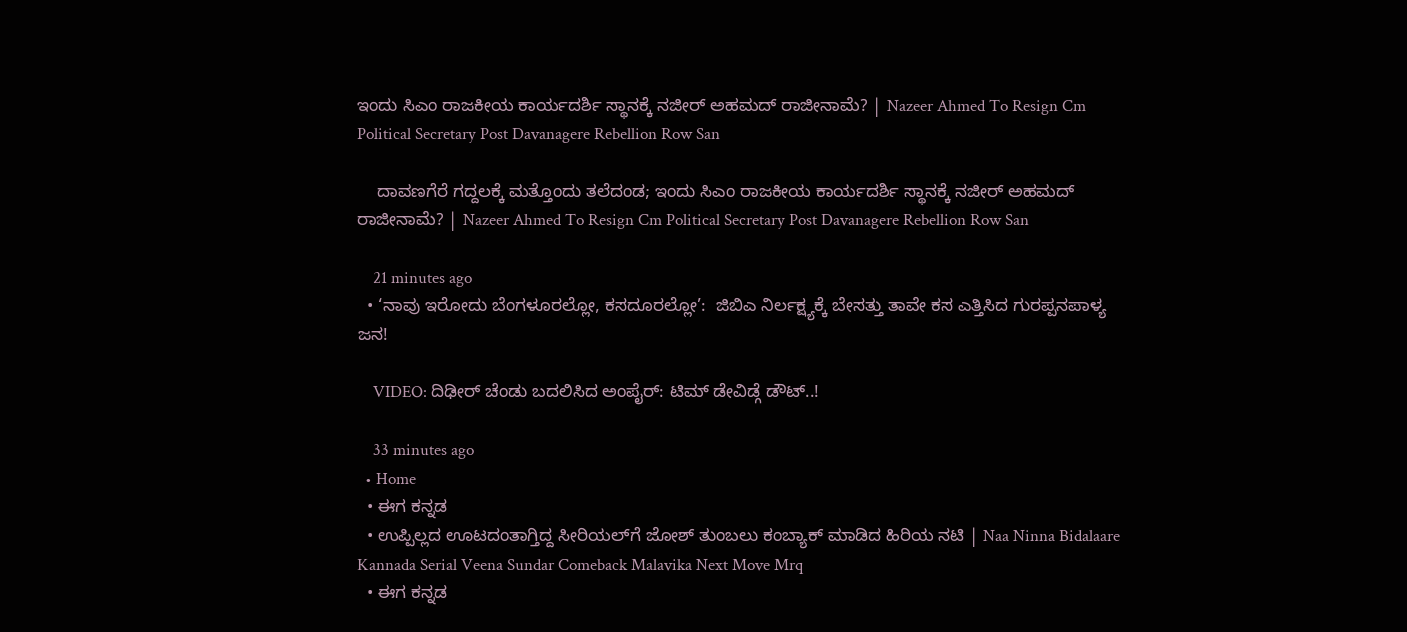ಇಂದು ಸಿಎಂ ರಾಜಕೀಯ ಕಾರ್ಯದರ್ಶಿ ಸ್ಥಾನಕ್ಕೆ ನಜೀರ್‌ ಅಹಮದ್‌ ರಾಜೀನಾಮೆ? | Nazeer Ahmed To Resign Cm Political Secretary Post Davanagere Rebellion Row San

    ದಾವಣಗೆರೆ ಗದ್ದಲಕ್ಕೆ ಮತ್ತೊಂದು ತಲೆದಂಡ; ಇಂದು ಸಿಎಂ ರಾಜಕೀಯ ಕಾರ್ಯದರ್ಶಿ ಸ್ಥಾನಕ್ಕೆ ನಜೀರ್‌ ಅಹಮದ್‌ ರಾಜೀನಾಮೆ? | Nazeer Ahmed To Resign Cm Political Secretary Post Davanagere Rebellion Row San

    21 minutes ago
  • ‘ನಾವು ಇರೋದು ಬೆಂಗಳೂರಲ್ಲೋ, ಕಸದೂರಲ್ಲೋ’:  ಜಿಬಿಎ ನಿರ್ಲಕ್ಷ್ಯಕ್ಕೆ ಬೇಸತ್ತು ತಾವೇ ಕಸ ಎತ್ತಿಸಿದ ಗುರಪ್ಪನಪಾಳ್ಯ ಜನ!

    VIDEO: ದಿಢೀರ್ ಚೆಂಡು ಬದಲಿಸಿದ ಅಂಪೈರ್: ಟಿಮ್ ಡೇವಿಡ್ಗೆ ಡೌಟ್..!

    33 minutes ago
  • Home
  • ಈಗ ಕನ್ನಡ
  • ಉಪ್ಪಿಲ್ಲದ ಊಟದಂತಾಗ್ತಿದ್ದ ಸೀರಿಯಲ್‌ಗೆ ಜೋಶ್ ತುಂಬಲು ಕಂಬ್ಯಾಕ್ ಮಾಡಿದ ಹಿರಿಯ ನಟಿ | Naa Ninna Bidalaare Kannada Serial Veena Sundar Comeback Malavika Next Move Mrq
  • ಈಗ ಕನ್ನಡ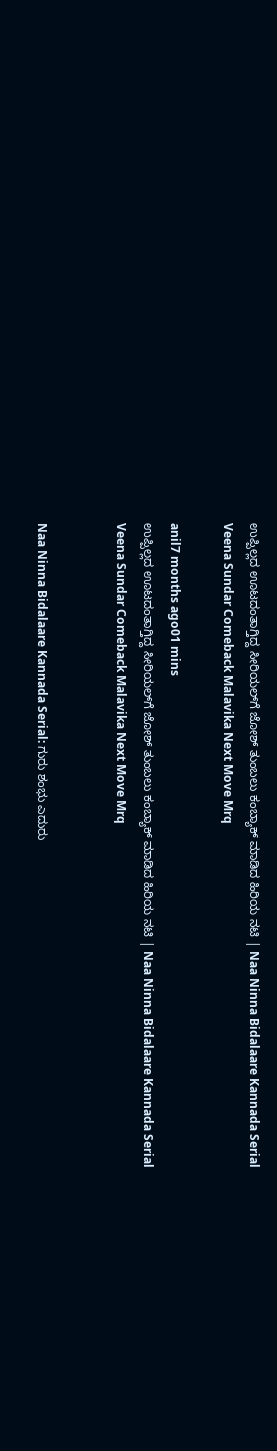ಉಪ್ಪಿಲ್ಲದ ಊಟದಂತಾಗ್ತಿದ್ದ ಸೀರಿಯಲ್‌ಗೆ ಜೋಶ್ ತುಂಬಲು ಕಂಬ್ಯಾಕ್ ಮಾಡಿದ ಹಿರಿಯ ನಟಿ | Naa Ninna Bidalaare Kannada Serial Veena Sundar Comeback Malavika Next Move Mrq

anil7 months ago01 mins
ಉಪ್ಪಿಲ್ಲದ ಊಟದಂತಾಗ್ತಿದ್ದ ಸೀರಿಯಲ್‌ಗೆ ಜೋಶ್ ತುಂಬಲು ಕಂಬ್ಯಾಕ್ ಮಾಡಿದ ಹಿರಿಯ ನಟಿ | Naa Ninna Bidalaare Kannada Serial Veena Sundar Comeback Malavika Next Move Mrq


Naa Ninna Bidalaare Kannada Serial: ಗುರು ಶಂಭು ಎದುರು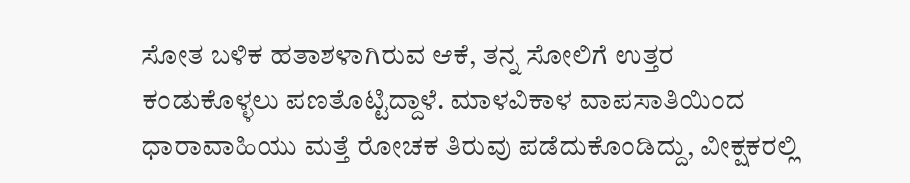ಸೋತ ಬಳಿಕ ಹತಾಶಳಾಗಿರುವ ಆಕೆ, ತನ್ನ ಸೋಲಿಗೆ ಉತ್ತರ ಕಂಡುಕೊಳ್ಳಲು ಪಣತೊಟ್ಟಿದ್ದಾಳೆ. ಮಾಳವಿಕಾಳ ವಾಪಸಾತಿಯಿಂದ ಧಾರಾವಾಹಿಯು ಮತ್ತೆ ರೋಚಕ ತಿರುವು ಪಡೆದುಕೊಂಡಿದ್ದು, ವೀಕ್ಷಕರಲ್ಲಿ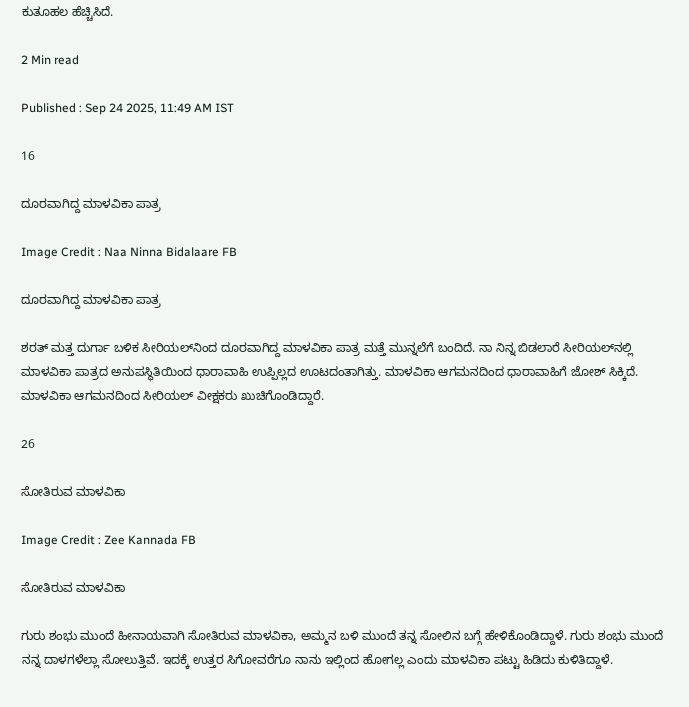ಕುತೂಹಲ ಹೆಚ್ಚಿಸಿದೆ.

2 Min read

Published : Sep 24 2025, 11:49 AM IST

16

ದೂರವಾಗಿದ್ದ ಮಾಳವಿಕಾ ಪಾತ್ರ

Image Credit : Naa Ninna Bidalaare FB

ದೂರವಾಗಿದ್ದ ಮಾಳವಿಕಾ ಪಾತ್ರ

ಶರತ್ ಮತ್ತ ದುರ್ಗಾ ಬಳಿಕ ಸೀರಿಯಲ್‌ನಿಂದ ದೂರವಾಗಿದ್ದ ಮಾಳವಿಕಾ ಪಾತ್ರ ಮತ್ತೆ ಮುನ್ನಲೆಗೆ ಬಂದಿದೆ. ನಾ ನಿನ್ನ ಬಿಡಲಾರೆ ಸೀರಿಯಲ್‌ನಲ್ಲಿ ಮಾಳವಿಕಾ ಪಾತ್ರದ ಅನುಪಸ್ಥಿತಿಯಿಂದ ಧಾರಾವಾಹಿ ಉಪ್ಪಿಲ್ಲದ ಊಟದಂತಾಗಿತ್ತು. ಮಾಳವಿಕಾ ಆಗಮನದಿಂದ ಧಾರಾವಾಹಿಗೆ ಜೋಶ್ ಸಿಕ್ಕಿದೆ. ಮಾಳವಿಕಾ ಆಗಮನದಿಂದ ಸೀರಿಯಲ್ ವೀಕ್ಷಕರು ಖುಚಿಗೊಂಡಿದ್ದಾರೆ.

26

ಸೋತಿರುವ ಮಾಳವಿಕಾ

Image Credit : Zee Kannada FB

ಸೋತಿರುವ ಮಾಳವಿಕಾ

ಗುರು ಶಂಭು ಮುಂದೆ ಹೀನಾಯವಾಗಿ ಸೋತಿರುವ ಮಾಳವಿಕಾ, ಅಮ್ಮನ ಬಳಿ ಮುಂದೆ ತನ್ನ ಸೋಲಿನ ಬಗ್ಗೆ ಹೇಳಿಕೊಂಡಿದ್ದಾಳೆ. ಗುರು ಶಂಭು ಮುಂದೆ ನನ್ನ ದಾಳಗಳೆಲ್ಲಾ ಸೋಲುತ್ತಿವೆ. ಇದಕ್ಕೆ ಉತ್ತರ ಸಿಗೋವರೆಗೂ ನಾನು ಇಲ್ಲಿಂದ ಹೋಗಲ್ಲ ಎಂದು ಮಾಳವಿಕಾ ಪಟ್ಟು ಹಿಡಿದು ಕುಳಿತಿದ್ದಾಳೆ.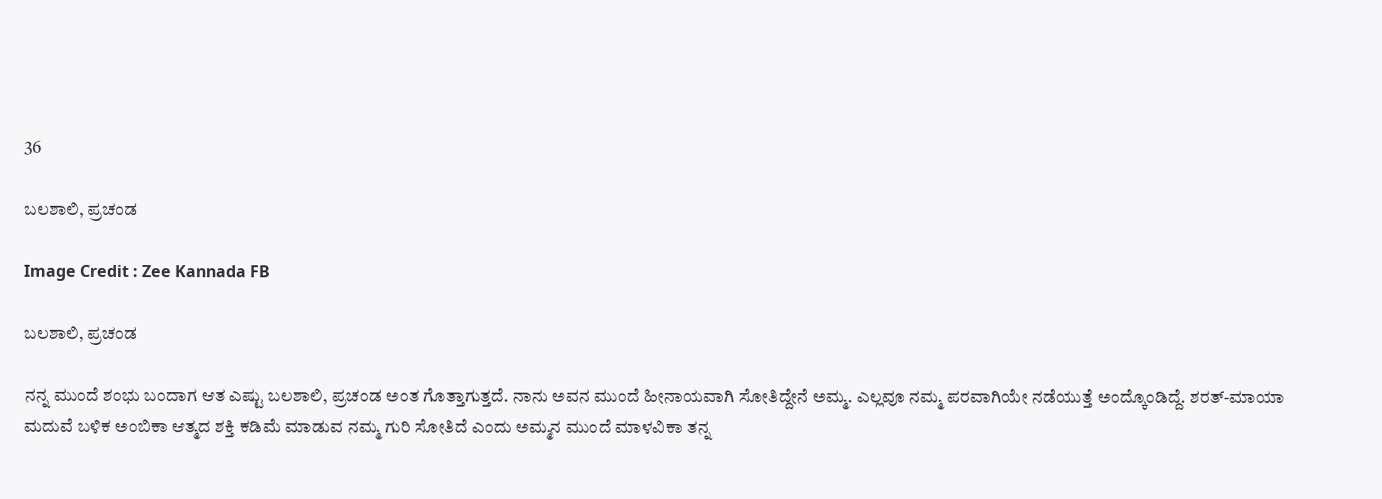36

ಬಲಶಾಲಿ, ಪ್ರಚಂಡ

Image Credit : Zee Kannada FB

ಬಲಶಾಲಿ, ಪ್ರಚಂಡ

ನನ್ನ ಮುಂದೆ ಶಂಭು ಬಂದಾಗ ಆತ ಎಷ್ಟು ಬಲಶಾಲಿ, ಪ್ರಚಂಡ ಅಂತ ಗೊತ್ತಾಗುತ್ತದೆ. ನಾನು ಅವನ ಮುಂದೆ ಹೀನಾಯವಾಗಿ ಸೋತಿದ್ದೇನೆ ಅಮ್ಮ. ಎಲ್ಲವೂ ನಮ್ಮ ಪರವಾಗಿಯೇ ನಡೆಯುತ್ತೆ ಅಂದ್ಕೊಂಡಿದ್ದೆ. ಶರತ್-ಮಾಯಾ ಮದುವೆ ಬಳಿಕ ಅಂಬಿಕಾ ಆತ್ಮದ ಶಕ್ತಿ ಕಡಿಮೆ ಮಾಡುವ ನಮ್ಮ ಗುರಿ ಸೋತಿದೆ ಎಂದು ಅಮ್ಮನ ಮುಂದೆ ಮಾಳವಿಕಾ ತನ್ನ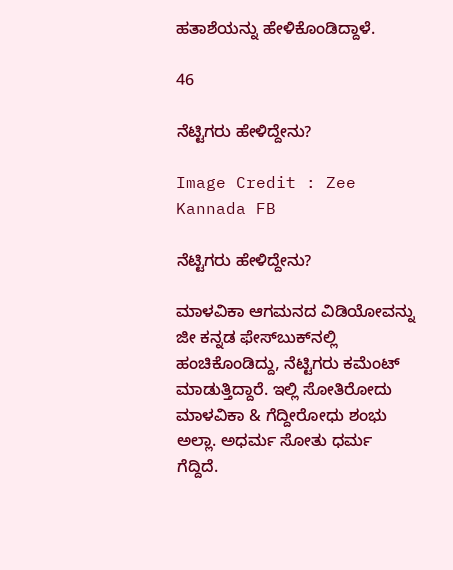ಹತಾಶೆಯನ್ನು ಹೇಳಿಕೊಂಡಿದ್ದಾಳೆ.

46

ನೆಟ್ಟಿಗರು ಹೇಳಿದ್ದೇನು?

Image Credit : Zee Kannada FB

ನೆಟ್ಟಿಗರು ಹೇಳಿದ್ದೇನು?

ಮಾಳವಿಕಾ ಆಗಮನದ ವಿಡಿಯೋವನ್ನು ಜೀ ಕನ್ನಡ ಫೇಸ್‌ಬುಕ್‌ನಲ್ಲಿ ಹಂಚಿಕೊಂಡಿದ್ದು, ನೆಟ್ಟಿಗರು ಕಮೆಂಟ್ ಮಾಡುತ್ತಿದ್ದಾರೆ. ಇಲ್ಲಿ ಸೋತಿರೋದು ಮಾಳವಿಕಾ & ಗೆದ್ದೀರೋಧು ಶಂಭು ಅಲ್ಲಾ. ಅಧರ್ಮ ಸೋತು ಧರ್ಮ ಗೆದ್ದಿದೆ.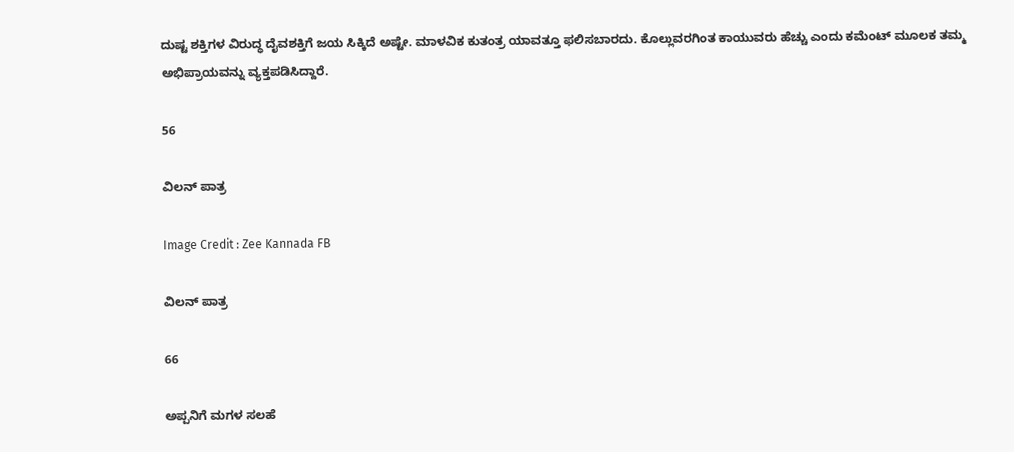ದುಷ್ಟ ಶಕ್ತಿಗಳ ವಿರುದ್ಧ ದೈವಶಕ್ತಿಗೆ ಜಯ ಸಿಕ್ಕಿದೆ ಅಷ್ಟೇ. ಮಾಳವಿಕ ಕುತಂತ್ರ ಯಾವತ್ತೂ ಫಲಿಸಬಾರದು. ಕೊಲ್ಲುವರಗಿಂತ ಕಾಯುವರು ಹೆಚ್ಚು ಎಂದು ಕಮೆಂಟ್ ಮೂಲಕ ತಮ್ಮ ಅಭಿಪ್ರಾಯವನ್ನು ವ್ಯಕ್ತಪಡಿಸಿದ್ದಾರೆ.

56

ವಿಲನ್‌ ಪಾತ್ರ

Image Credit : Zee Kannada FB

ವಿಲನ್‌ ಪಾತ್ರ

66

ಅಪ್ಪನಿಗೆ ಮಗಳ ಸಲಹೆ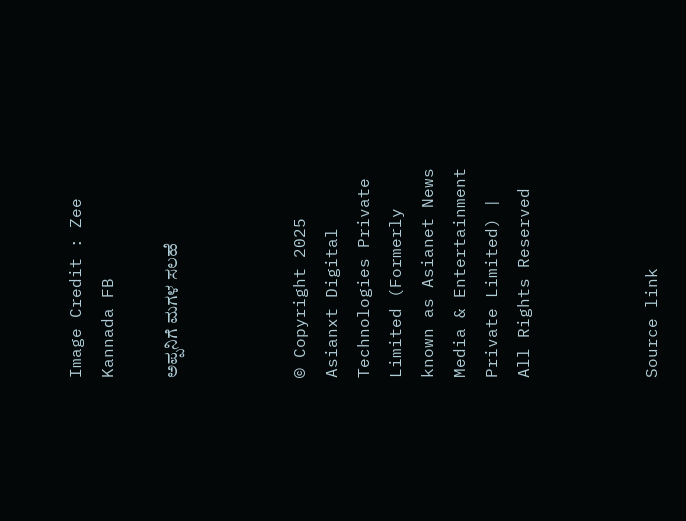Image Credit : Zee Kannada FB

ಅಪ್ಪನಿಗೆ ಮಗಳ ಸಲಹೆ



© Copyright 2025 Asianxt Digital Technologies Private Limited (Formerly known as Asianet News Media & Entertainment Private Limited) | All Rights Reserved



Source link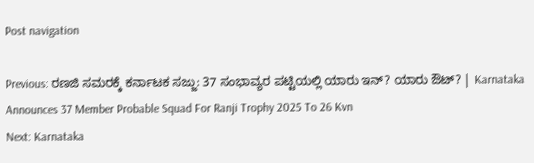Post navigation

Previous: ರಣಜಿ ಸಮರಕ್ಕೆ ಕರ್ನಾಟಕ ಸಜ್ಜು: 37 ಸಂಭಾವ್ಯರ ಪಟ್ಟಿಯಲ್ಲಿ ಯಾರು ಇನ್? ಯಾರು ಔಟ್? | Karnataka Announces 37 Member Probable Squad For Ranji Trophy 2025 To 26 Kvn
Next: Karnataka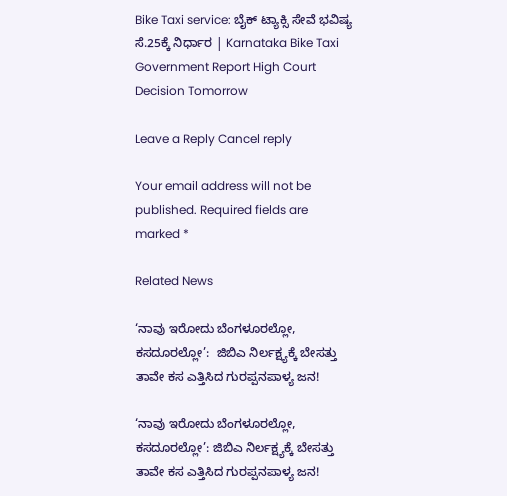Bike Taxi service: ಬೈಕ್‌ ಟ್ಯಾಕ್ಸಿ ಸೇವೆ ಭವಿಷ್ಯ ಸೆ.25ಕ್ಕೆ ನಿರ್ಧಾರ | Karnataka Bike Taxi Government Report High Court Decision Tomorrow

Leave a Reply Cancel reply

Your email address will not be published. Required fields are marked *

Related News

‘ನಾವು ಇರೋದು ಬೆಂಗಳೂರಲ್ಲೋ, ಕಸದೂರಲ್ಲೋ’:  ಜಿಬಿಎ ನಿರ್ಲಕ್ಷ್ಯಕ್ಕೆ ಬೇಸತ್ತು ತಾವೇ ಕಸ ಎತ್ತಿಸಿದ ಗುರಪ್ಪನಪಾಳ್ಯ ಜನ!

‘ನಾವು ಇರೋದು ಬೆಂಗಳೂರಲ್ಲೋ, ಕಸದೂರಲ್ಲೋ’: ಜಿಬಿಎ ನಿರ್ಲಕ್ಷ್ಯಕ್ಕೆ ಬೇಸತ್ತು ತಾವೇ ಕಸ ಎತ್ತಿಸಿದ ಗುರಪ್ಪನಪಾಳ್ಯ ಜನ!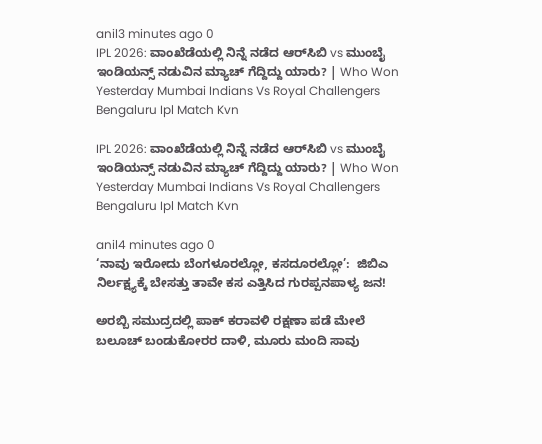anil3 minutes ago 0
IPL 2026: ವಾಂಖೆಡೆಯಲ್ಲಿ ನಿನ್ನೆ ನಡೆದ ಆರ್‌ಸಿಬಿ vs ಮುಂಬೈ ಇಂಡಿಯನ್ಸ್ ನಡುವಿನ ಮ್ಯಾಚ್ ಗೆದ್ದಿದ್ದು ಯಾರು? | Who Won Yesterday Mumbai Indians Vs Royal Challengers Bengaluru Ipl Match Kvn

IPL 2026: ವಾಂಖೆಡೆಯಲ್ಲಿ ನಿನ್ನೆ ನಡೆದ ಆರ್‌ಸಿಬಿ vs ಮುಂಬೈ ಇಂಡಿಯನ್ಸ್ ನಡುವಿನ ಮ್ಯಾಚ್ ಗೆದ್ದಿದ್ದು ಯಾರು? | Who Won Yesterday Mumbai Indians Vs Royal Challengers Bengaluru Ipl Match Kvn

anil4 minutes ago 0
‘ನಾವು ಇರೋದು ಬೆಂಗಳೂರಲ್ಲೋ, ಕಸದೂರಲ್ಲೋ’:  ಜಿಬಿಎ ನಿರ್ಲಕ್ಷ್ಯಕ್ಕೆ ಬೇಸತ್ತು ತಾವೇ ಕಸ ಎತ್ತಿಸಿದ ಗುರಪ್ಪನಪಾಳ್ಯ ಜನ!

ಅರಬ್ಬಿ ಸಮುದ್ರದಲ್ಲಿ ಪಾಕ್ ಕರಾವಳಿ ರಕ್ಷಣಾ ಪಡೆ ಮೇಲೆ ಬಲೂಚ್ ಬಂಡುಕೋರರ ದಾಳಿ, ಮೂರು ಮಂದಿ ಸಾವು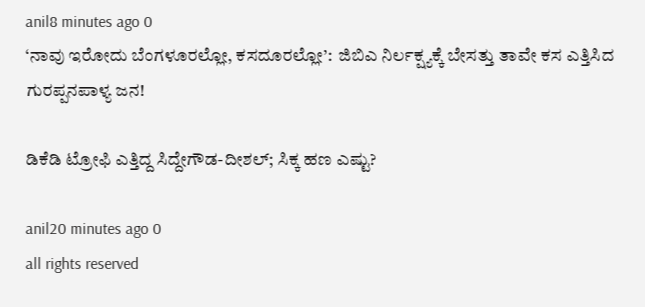anil8 minutes ago 0
‘ನಾವು ಇರೋದು ಬೆಂಗಳೂರಲ್ಲೋ, ಕಸದೂರಲ್ಲೋ’:  ಜಿಬಿಎ ನಿರ್ಲಕ್ಷ್ಯಕ್ಕೆ ಬೇಸತ್ತು ತಾವೇ ಕಸ ಎತ್ತಿಸಿದ ಗುರಪ್ಪನಪಾಳ್ಯ ಜನ!

ಡಿಕೆಡಿ ಟ್ರೋಫಿ ಎತ್ತಿದ್ದ ಸಿದ್ದೇಗೌಡ-ದೀಶಲ್; ಸಿಕ್ಕ ಹಣ ಎಷ್ಟು?

anil20 minutes ago 0
all rights reserved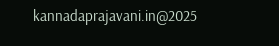kannadaprajavani.in@2025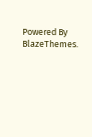Powered By BlazeThemes.